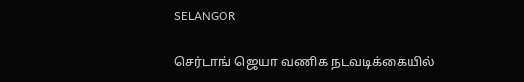SELANGOR

செர்டாங் ஜெயா வணிக நடவடிக்கையில்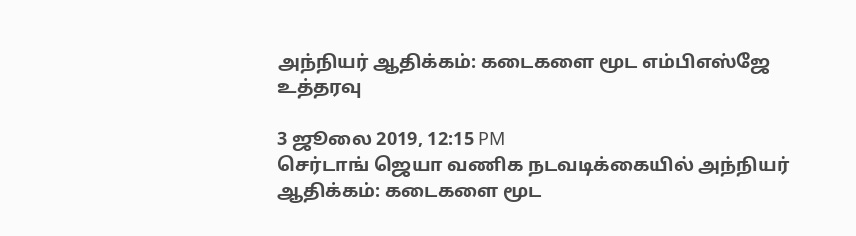அந்நியர் ஆதிக்கம்: கடைகளை மூட எம்பிஎஸ்ஜே உத்தரவு

3 ஜூலை 2019, 12:15 PM
செர்டாங் ஜெயா வணிக நடவடிக்கையில் அந்நியர் ஆதிக்கம்: கடைகளை மூட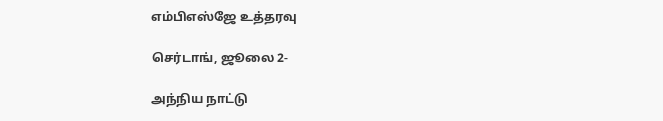எம்பிஎஸ்ஜே உத்தரவு

செர்டாங், ஜூலை 2-

அந்நிய நாட்டு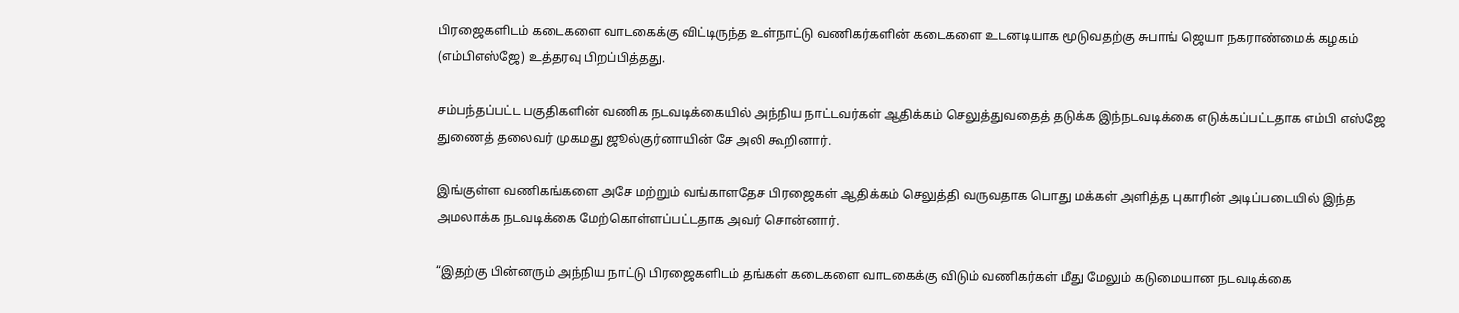பிரஜைகளிடம் கடைகளை வாடகைக்கு விட்டிருந்த உள்நாட்டு வணிகர்களின் கடைகளை உடனடியாக மூடுவதற்கு சுபாங் ஜெயா நகராண்மைக் கழகம் (எம்பிஎஸ்ஜே) உத்தரவு பிறப்பித்தது.

சம்பந்தப்பட்ட பகுதிகளின் வணிக நடவடிக்கையில் அந்நிய நாட்டவர்கள் ஆதிக்கம் செலுத்துவதைத் தடுக்க இந்நடவடிக்கை எடுக்கப்பட்டதாக எம்பி எஸ்ஜே துணைத் தலைவர் முகமது ஜூல்குர்னாயின் சே அலி கூறினார்.

இங்குள்ள வணிகங்களை அசே மற்றும் வங்காளதேச பிரஜைகள் ஆதிக்கம் செலுத்தி வருவதாக பொது மக்கள் அளித்த புகாரின் அடிப்படையில் இந்த அமலாக்க நடவடிக்கை மேற்கொள்ளப்பட்டதாக அவர் சொன்னார்.

“இதற்கு பின்னரும் அந்நிய நாட்டு பிரஜைகளிடம் தங்கள் கடைகளை வாடகைக்கு விடும் வணிகர்கள் மீது மேலும் கடுமையான நடவடிக்கை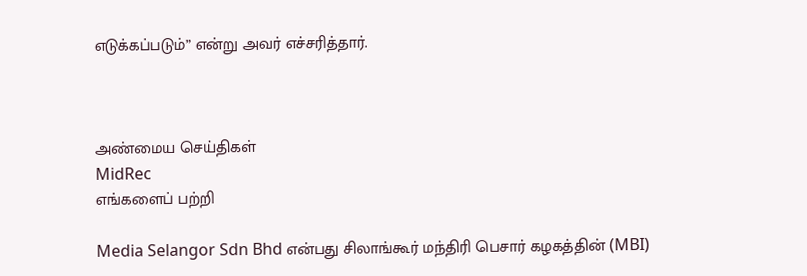எடுக்கப்படும்” என்று அவர் எச்சரித்தார்.



அண்மைய செய்திகள்
MidRec
எங்களைப் பற்றி

Media Selangor Sdn Bhd என்பது சிலாங்கூர் மந்திரி பெசார் கழகத்தின் (MBI)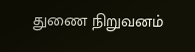துணை நிறுவனம்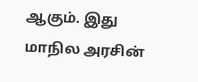ஆகும். இது மாநில அரசின்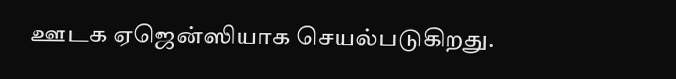ஊடக ஏஜென்ஸியாக செயல்படுகிறது.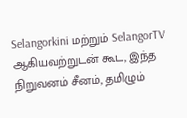Selangorkini மற்றும் SelangorTV ஆகியவற்றுடன் கூட, இந்த நிறுவனம் சீனம், தமிழும்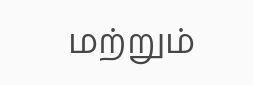மற்றும்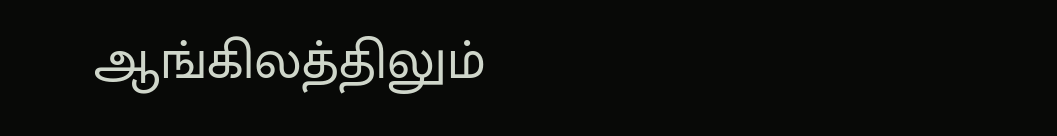ஆங்கிலத்திலும்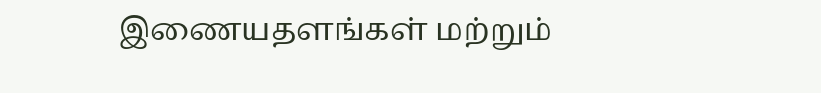இணையதளங்கள் மற்றும்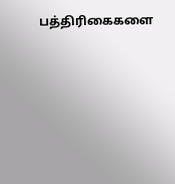பத்திரிகைகளை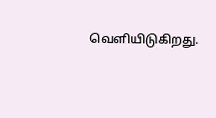வெளியிடுகிறது.